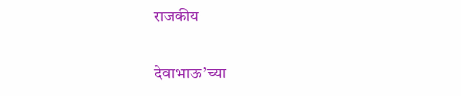राजकीय

देवाभाऊ’च्या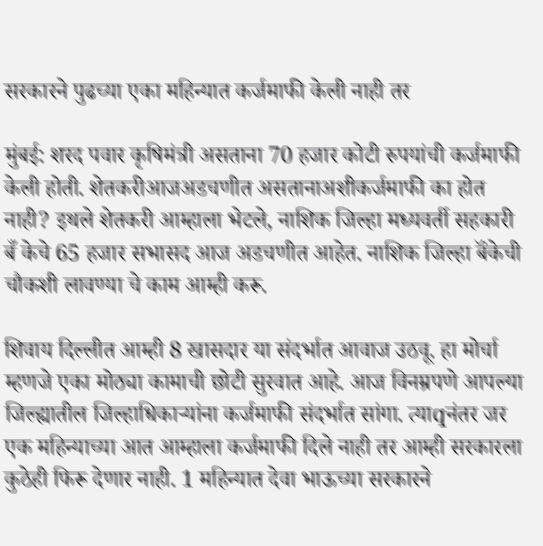सरकारने पुढच्या एका महिन्यात कर्जमाफी केली नाही तर

मुंबई: शरद पवार कृषिमंत्री असताना 70 हजार कोटी रुपयांची कर्जमाफी केली होती. शेतकरीआजअडचणीत असतानाअशीकर्जमाफी का होत नाही? इथले शेतकरी आम्हाला भेटले, नाशिक जिल्हा मध्यवर्ती सहकारी बँ केचे 65 हजार सभासद आज अडचणीत आहेत. नाशिक जिल्हा बॅंकेची चौकशी लावण्या चे काम आम्ही करू.

शिवाय दिल्लीत आम्ही 8 खासदार या संदर्भात आवाज उठवू. हा मोर्चा म्हणजे एका मोठ्या कामाची छोटी सुरवात आहे. आज विनम्रपणे आपल्या जिल्ह्यातील जिल्हाधिकाऱ्यांना कर्जमाफी संदर्भात सांगा. त्याqनंतर जर एक महिन्याच्या आत आम्हाला कर्जमाफी दिले नाही तर आम्ही सरकारला कुठेही फिरू देणार नाही. 1 महिन्यात देवा भाऊच्या सरकारने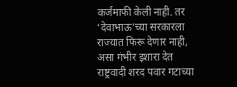कर्जमाफी केली नाही. तर ‘देवाभाऊ’च्या सरकारला राज्यात फिरू देणार नाही, असा गंभीर इशारा देत राष्ट्रवादी शरद पवार गटाच्या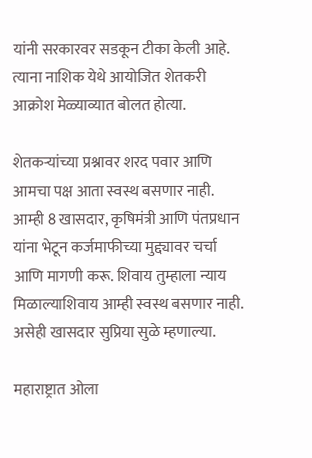यांनी सरकारवर सडकून टीका केली आहे. त्याना नाशिक येथे आयोजित शेतकरी आक्रोश मेळ्याव्यात बोलत होत्या.

शेतकऱ्यांच्या प्रश्नावर शरद पवार आणि आमचा पक्ष आता स्वस्थ बसणार नाही. आम्ही 8 खासदार, कृषिमंत्री आणि पंतप्रधान यांना भेटून कर्जमाफीच्या मुद्द्यावर चर्चा आणि मागणी करू. शिवाय तुम्हाला न्याय मिळाल्याशिवाय आम्ही स्वस्थ बसणार नाही. असेही खासदार सुप्रिया सुळे म्हणाल्या.

महाराष्ट्रात ओला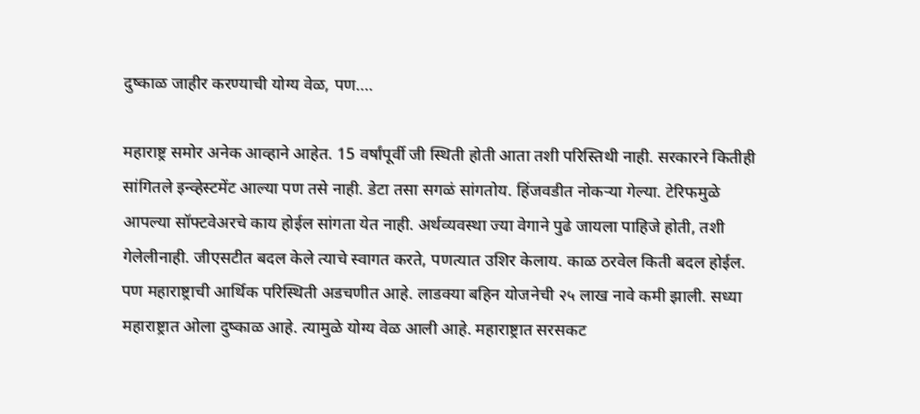दुष्काळ जाहीर करण्याची योग्य वेळ, पण….

महाराष्ट्र समोर अनेक आव्हाने आहेत. 15 वर्षांपूर्वी जी स्थिती होती आता तशी परिस्तिथी नाही. सरकारने कितीही सांगितले इन्व्हेस्टमेंट आल्या पण तसे नाही. डेटा तसा सगळं सांगतोय. हिंजवडीत नोकऱ्या गेल्या. टेरिफमुळे आपल्या सॉफ्टवेअरचे काय होईल सांगता येत नाही. अर्थव्यवस्था ज्या वेगाने पुढे जायला पाहिजे होती, तशी गेलेलीनाही. जीएसटीत बदल केले त्याचे स्वागत करते, पणत्यात उशिर केलाय. काळ ठरवेल किती बदल होईल. पण महाराष्ट्राची आर्थिक परिस्थिती अडचणीत आहे. लाडक्या बहिन योजनेची २५ लाख नावे कमी झाली. सध्या महाराष्ट्रात ओला दुष्काळ आहे. त्यामुळे योग्य वेळ आली आहे. महाराष्ट्रात सरसकट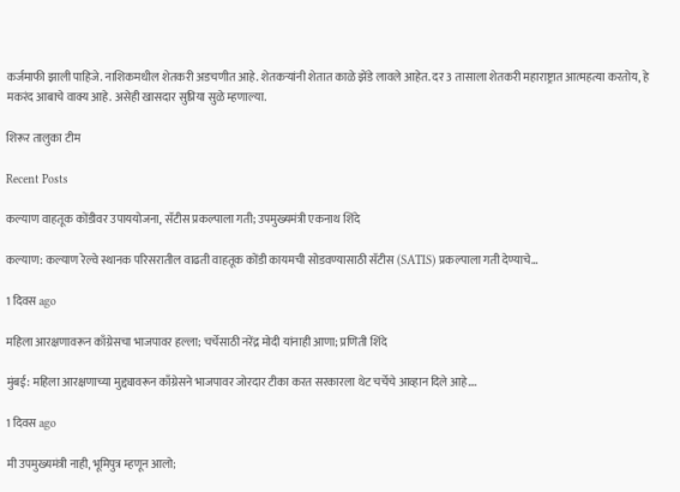कर्जमाफी झाली पाहिजे. नाशिकमधील शेतकरी अडचणीत आहे. शेतकऱ्यांनी शेतात काळे झेंडे लावले आहेत. दर 3 तासाला शेतकरी महाराष्ट्रात आत्महत्या करतोय, हे मकरंद आबाचे वाक्य आहे. असेही खासदार सुप्रिया सुळे म्हणाल्या.

शिरूर तालुका टीम

Recent Posts

कल्याण वाहतूक कोंडीवर उपाययोजना, सॅटीस प्रकल्पाला गती; उपमुख्यमंत्री एकनाथ शिंदे

कल्याण: कल्याण रेल्वे स्थानक परिसरातील वाढती वाहतूक कोंडी कायमची सोडवण्यासाठी सॅटीस (SATIS) प्रकल्पाला गती देण्याचे…

1 दिवस ago

महिला आरक्षणावरून काँग्रेसचा भाजपावर हल्ला; चर्चेसाठी नरेंद्र मोदी यांनाही आणा; प्रणिती शिंदे

मुंबई: महिला आरक्षणाच्या मुद्द्यावरून काँग्रेसने भाजपावर जोरदार टीका करत सरकारला थेट चर्चेचे आव्हान दिले आहे.…

1 दिवस ago

मी उपमुख्यमंत्री नाही, भूमिपुत्र म्हणून आलो;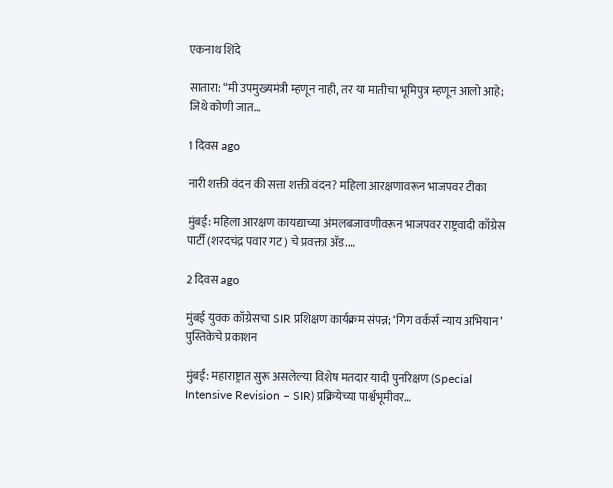एकनाथ शिंदे

सातारा: “मी उपमुख्यमंत्री म्हणून नाही, तर या मातीचा भूमिपुत्र म्हणून आलो आहे; जिथे कोणी जात…

1 दिवस ago

नारी शक्ती वंदन की सत्ता शक्ती वंदन? महिला आरक्षणावरून भाजपवर टीका

मुंबई: महिला आरक्षण कायद्याच्या अंमलबजावणीवरून भाजपवर राष्ट्रवादी काँग्रेस पार्टी (शरदचंद्र पवार गट) चे प्रवक्ता ॲड.…

2 दिवस ago

मुंबई युवक काँग्रेसचा SIR प्रशिक्षण कार्यक्रम संपन्न; ‘गिग वर्कर्स न्याय अभियान’ पुस्तिकेचे प्रकाशन

मुंबई: महाराष्ट्रात सुरू असलेल्या विशेष मतदार यादी पुनरिक्षण (Special Intensive Revision – SIR) प्रक्रियेच्या पार्श्वभूमीवर…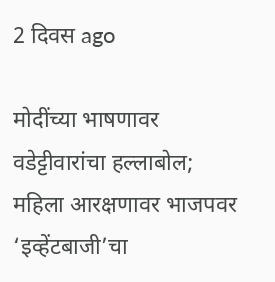2 दिवस ago

मोदींच्या भाषणावर वडेट्टीवारांचा हल्लाबोल; महिला आरक्षणावर भाजपवर ‘इव्हेंटबाजी’चा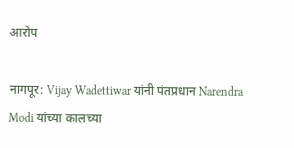आरोप

नागपूर: Vijay Wadettiwar यांनी पंतप्रधान Narendra Modi यांच्या कालच्या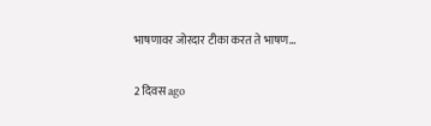भाषणावर जोरदार टीका करत ते भाषण…

2 दिवस ago